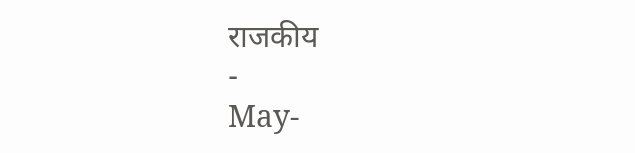राजकीय
-
May-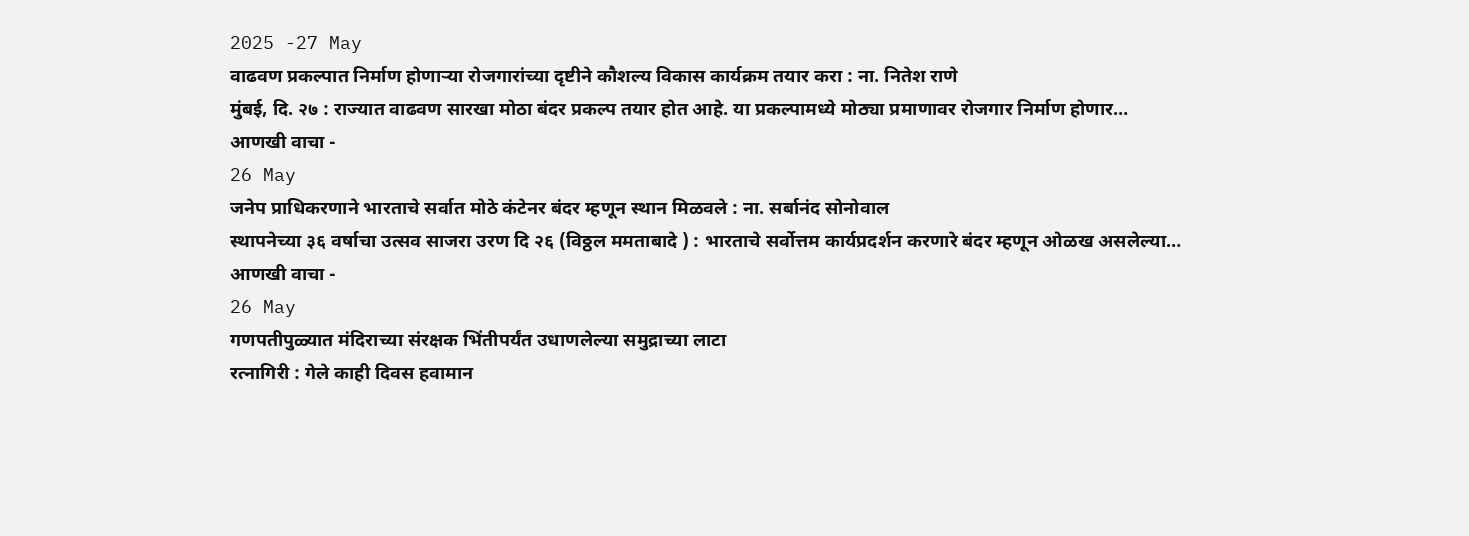2025 -27 May
वाढवण प्रकल्पात निर्माण होणाऱ्या रोजगारांच्या दृष्टीने कौशल्य विकास कार्यक्रम तयार करा : ना. नितेश राणे
मुंबई, दि. २७ : राज्यात वाढवण सारखा मोठा बंदर प्रकल्प तयार होत आहे. या प्रकल्पामध्ये मोठ्या प्रमाणावर रोजगार निर्माण होणार…
आणखी वाचा -
26 May
जनेप प्राधिकरणाने भारताचे सर्वात मोठे कंटेनर बंदर म्हणून स्थान मिळवले : ना. सर्बानंद सोनोवाल
स्थापनेच्या ३६ वर्षाचा उत्सव साजरा उरण दि २६ (विठ्ठल ममताबादे ) : भारताचे सर्वोत्तम कार्यप्रदर्शन करणारे बंदर म्हणून ओळख असलेल्या…
आणखी वाचा -
26 May
गणपतीपुळ्यात मंदिराच्या संरक्षक भिंतीपर्यंत उधाणलेल्या समुद्राच्या लाटा
रत्नागिरी : गेले काही दिवस हवामान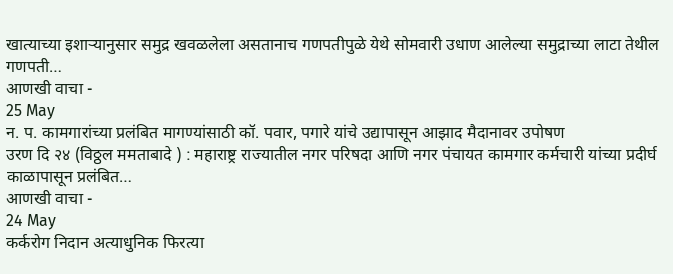खात्याच्या इशाऱ्यानुसार समुद्र खवळलेला असतानाच गणपतीपुळे येथे सोमवारी उधाण आलेल्या समुद्राच्या लाटा तेथील गणपती…
आणखी वाचा -
25 May
न. प. कामगारांच्या प्रलंबित मागण्यांसाठी कॉ. पवार, पगारे यांचे उद्यापासून आझाद मैदानावर उपोषण
उरण दि २४ (विठ्ठल ममताबादे ) : महाराष्ट्र राज्यातील नगर परिषदा आणि नगर पंचायत कामगार कर्मचारी यांच्या प्रदीर्घ काळापासून प्रलंबित…
आणखी वाचा -
24 May
कर्करोग निदान अत्याधुनिक फिरत्या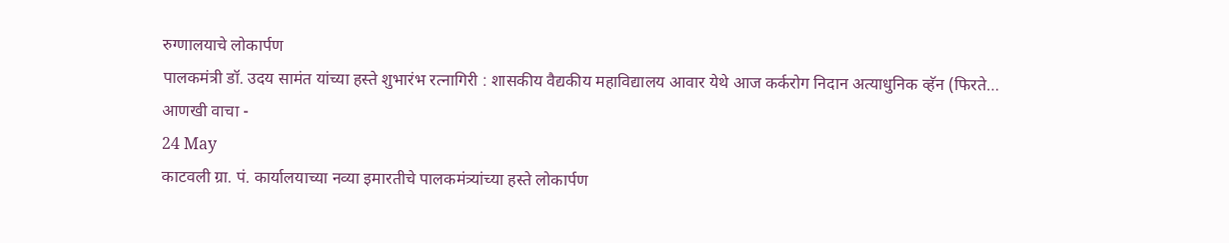रुग्णालयाचे लोकार्पण
पालकमंत्री डॉ. उदय सामंत यांच्या हस्ते शुभारंभ रत्नागिरी : शासकीय वैद्यकीय महाविद्यालय आवार येथे आज कर्करोग निदान अत्याधुनिक व्हॅन (फिरते…
आणखी वाचा -
24 May
काटवली ग्रा. पं. कार्यालयाच्या नव्या इमारतीचे पालकमंत्र्यांच्या हस्ते लोकार्पण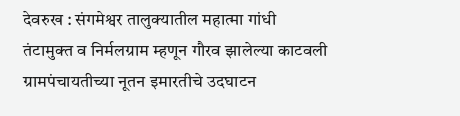देवरुख : संगमेश्वर तालुक्यातील महात्मा गांधी तंटामुक्त व निर्मलग्राम म्हणून गौरव झालेल्या काटवली ग्रामपंचायतीच्या नूतन इमारतीचे उदघाटन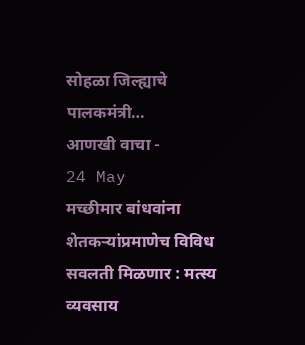सोहळा जिल्ह्याचे पालकमंत्री…
आणखी वाचा -
24 May
मच्छीमार बांधवांना शेतकऱ्यांप्रमाणेच विविध सवलती मिळणार : मत्स्य व्यवसाय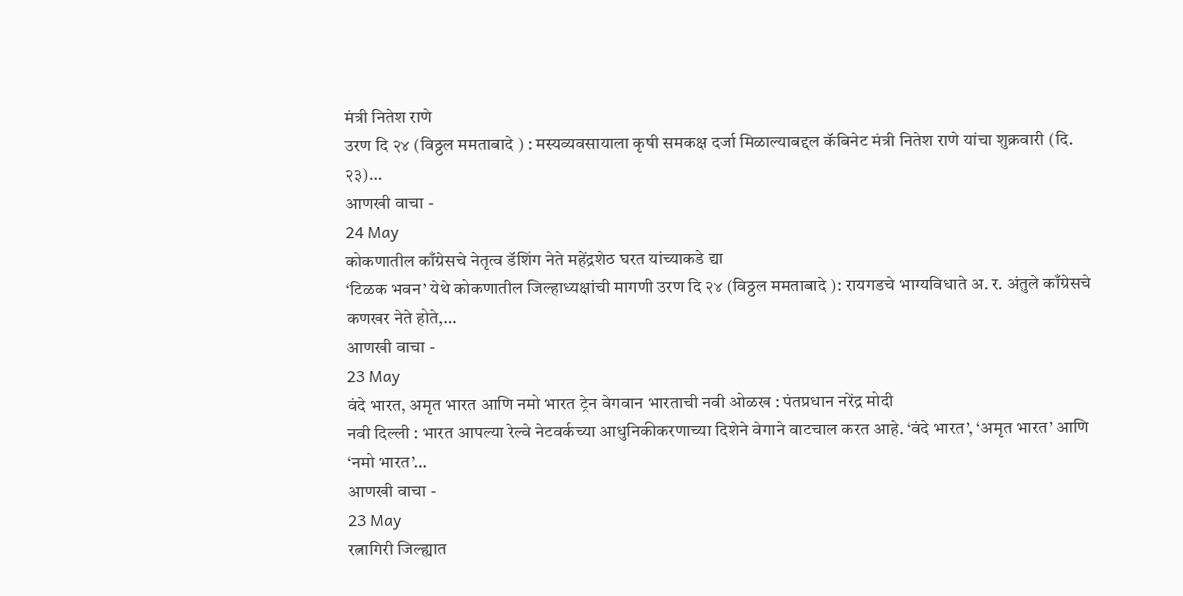मंत्री नितेश राणे
उरण दि २४ (विठ्ठल ममताबादे ) : मस्यव्यवसायाला कृषी समकक्ष दर्जा मिळाल्याबद्दल कॅबिनेट मंत्री नितेश राणे यांचा शुक्रवारी (दि. २३)…
आणखी वाचा -
24 May
कोकणातील काँग्रेसचे नेतृत्व डॅशिंग नेते महेंद्रशेठ घरत यांच्याकडे द्या
‘टिळक भवन’ येथे कोकणातील जिल्हाध्यक्षांची मागणी उरण दि २४ (विठ्ठल ममताबादे ): रायगडचे भाग्यविधाते अ. र. अंतुले काँग्रेसचे कणखर नेते होते,…
आणखी वाचा -
23 May
वंदे भारत, अमृत भारत आणि नमो भारत ट्रेन वेगवान भारताची नवी ओळख : पंतप्रधान नरेंद्र मोदी
नवी दिल्ली : भारत आपल्या रेल्वे नेटवर्कच्या आधुनिकीकरणाच्या दिशेने वेगाने वाटचाल करत आहे. ‘वंदे भारत’, ‘अमृत भारत’ आणि ‘नमो भारत’…
आणखी वाचा -
23 May
रत्नागिरी जिल्ह्यात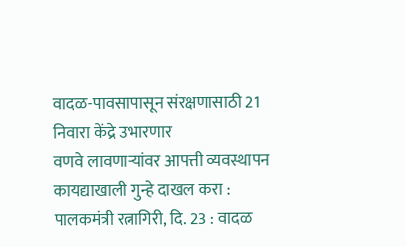वादळ-पावसापासून संरक्षणासाठी 21 निवारा केंद्रे उभारणार
वणवे लावणाऱ्यांवर आपत्ती व्यवस्थापन कायद्याखाली गुन्हे दाखल करा : पालकमंत्री रत्नागिरी, दि. 23 : वादळ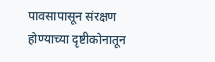पावसापासून संरक्षण होण्याच्या दृष्टीकोनातून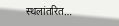स्थलांतरित…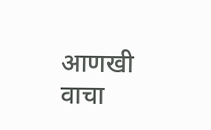आणखी वाचा